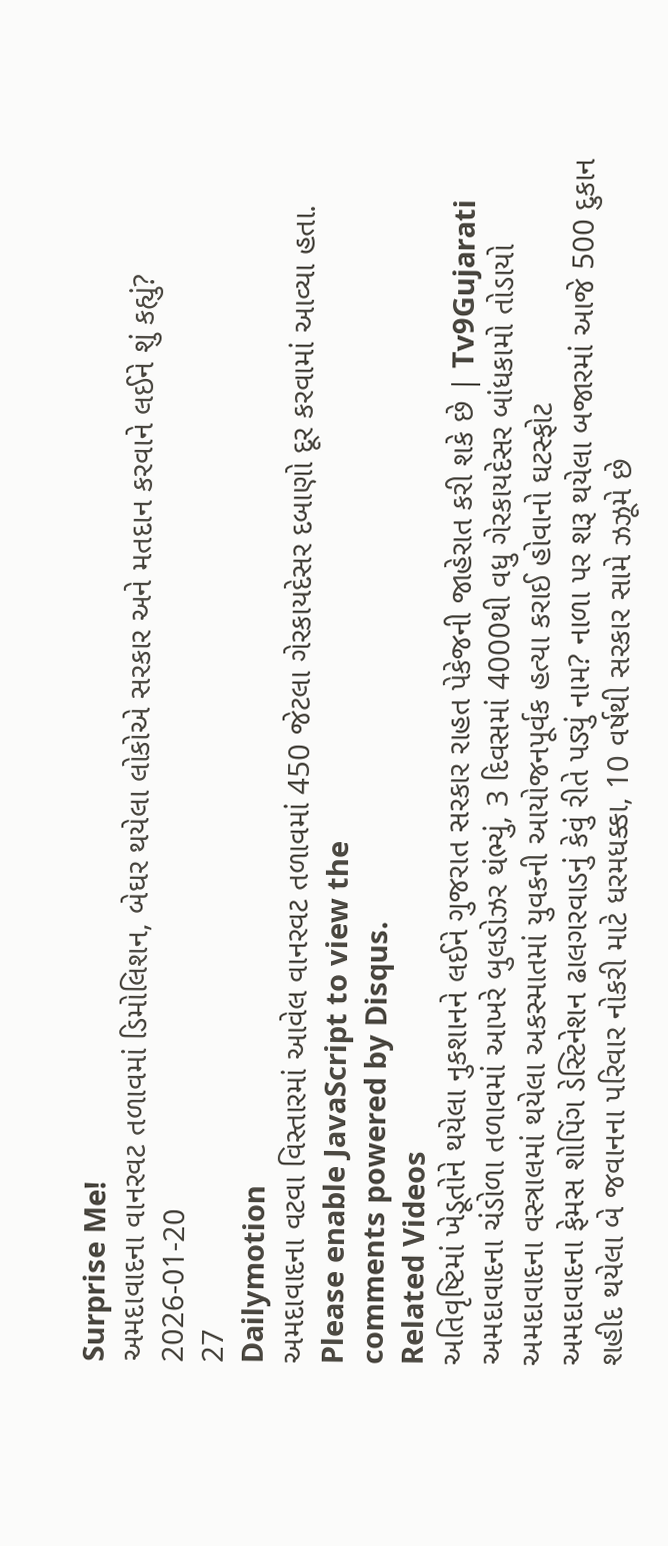Surprise Me!
અમદાવાદના વાનરવટ તળાવમાં ડિમોલિશન, બેઘર થયેલા લોકોએ સરકાર અને મતદાન કરવાને લઈને શું કહ્યું?
2026-01-20
27
Dailymotion
અમદાવાદના વટવા વિસ્તારમાં આવેલ વાનરવટ તળાવમાં 450 જેટલા ગેરકાયદેસર દબાણો દૂર કરવામાં આવ્યા હતા.
Please enable JavaScript to view the
comments powered by Disqus.
Related Videos
અતિવૃષ્ટિમાં ખેડૂતોને થયેલા નુકશાનને લઈને ગુજરાત સરકાર રાહત પેકેજની જાહેરાત કરી શકે છે | Tv9Gujarati
અમદાવાદના ચંડોળા તળાવમાં આખરે બુલડોઝર થંભ્યું, 3 દિવસમાં 4000થી વધુ ગેરકાયદેસર બાંધકામો તોડાયો
અમદાવાદના વસ્ત્રાલમાં થયેલા અકસ્માતમાં યુવકની આયોજનપૂર્વક હત્યા કરાઈ હોવાનો ઘટસ્ફોટ
અમદાવાદના ફેમસ શોપિંગ ડેસ્ટિનેશન ઢાલગરવાડનું કેવું રીતે પડ્યું નામ? નાળા પર શરૂ થયેલા બજારમાં આજે 500 દુકાન
શહીદ થયેલા બે જવાનના પરિવાર નોકરી માટે ધરમધક્કા, 10 વર્ષથી સરકાર સામે ઝઝૂમે છે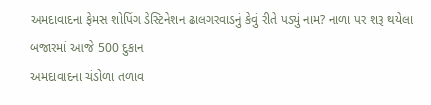અમદાવાદના ફેમસ શોપિંગ ડેસ્ટિનેશન ઢાલગરવાડનું કેવું રીતે પડ્યું નામ? નાળા પર શરૂ થયેલા બજારમાં આજે 500 દુકાન
અમદાવાદના ચંડોળા તળાવ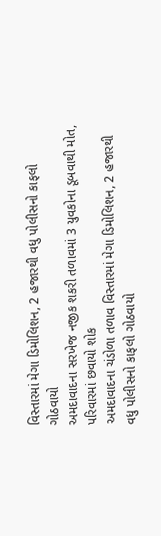વિસ્તારમાં મેગા ડિમોલિશન, 2 હજારથી વધુ પોલીસનો કાફલો ગોઠવાયો
અમદાવાદના સરખેજ નજીક શકરી તળાવમાં 3 યુવકોના ડૂબવાથી મોત, પરિવારમાં છવાયો શોક
અમદાવાદના ચંડોળા તળાવ વિસ્તારમાં મેગા ડિમોલિશન, 2 હજારથી વધુ પોલીસનો કાફલો ગોઠવાયો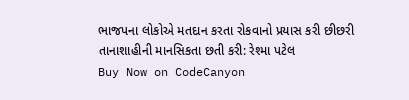ભાજપના લોકોએ મતદાન કરતા રોકવાનો પ્રયાસ કરી છીછરી તાનાશાહીની માનસિકતા છતી કરી: રેશ્મા પટેલ
Buy Now on CodeCanyon